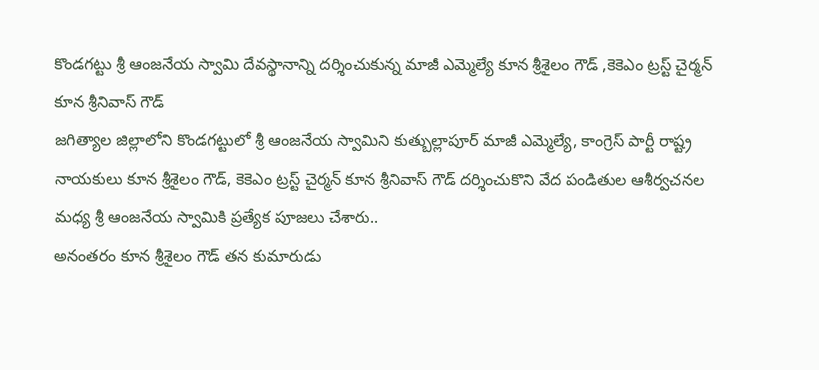కొండగట్టు శ్రీ ఆంజనేయ స్వామి దేవస్థానాన్ని దర్శించుకున్న మాజీ ఎమ్మెల్యే కూన శ్రీశైలం గౌడ్ ,కెకెఎం ట్రస్ట్ చైర్మన్ కూన శ్రీనివాస్ గౌడ్
జగిత్యాల జిల్లాలోని కొండగట్టులో శ్రీ ఆంజనేయ స్వామిని కుత్బుల్లాపూర్ మాజీ ఎమ్మెల్యే, కాంగ్రెస్ పార్టీ రాష్ట్ర నాయకులు కూన శ్రీశైలం గౌడ్, కెకెఎం ట్రస్ట్ చైర్మన్ కూన శ్రీనివాస్ గౌడ్ దర్శించుకొని వేద పండితుల ఆశీర్వచనల మధ్య శ్రీ ఆంజనేయ స్వామికి ప్రత్యేక పూజలు చేశారు..
అనంతరం కూన శ్రీశైలం గౌడ్ తన కుమారుడు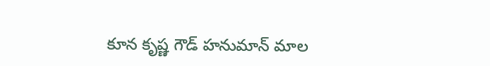కూన కృష్ణ గౌడ్ హనుమాన్ మాల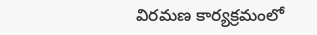విరమణ కార్యక్రమంలో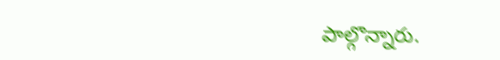పాల్గొన్నారు.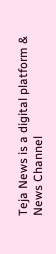Teja News is a digital platform & News Channel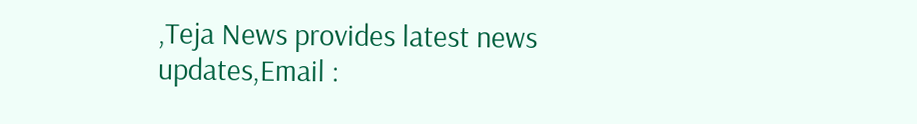,Teja News provides latest news updates,Email :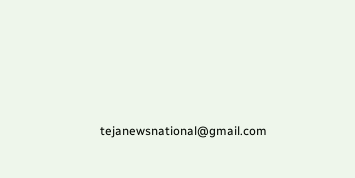tejanewsnational@gmail.com